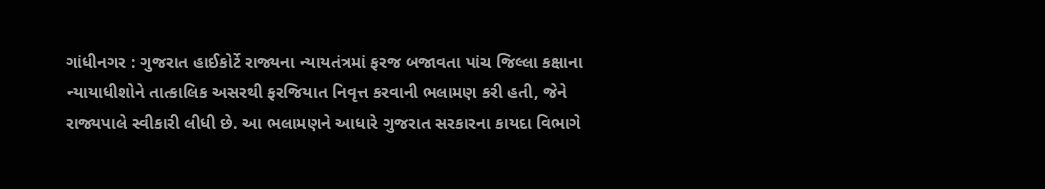ગાંધીનગર : ગુજરાત હાઈકોર્ટે રાજ્યના ન્યાયતંત્રમાં ફરજ બજાવતા પાંચ જિલ્લા કક્ષાના ન્યાયાધીશોને તાત્કાલિક અસરથી ફરજિયાત નિવૃત્ત કરવાની ભલામણ કરી હતી, જેને રાજ્યપાલે સ્વીકારી લીધી છે. આ ભલામણને આધારે ગુજરાત સરકારના કાયદા વિભાગે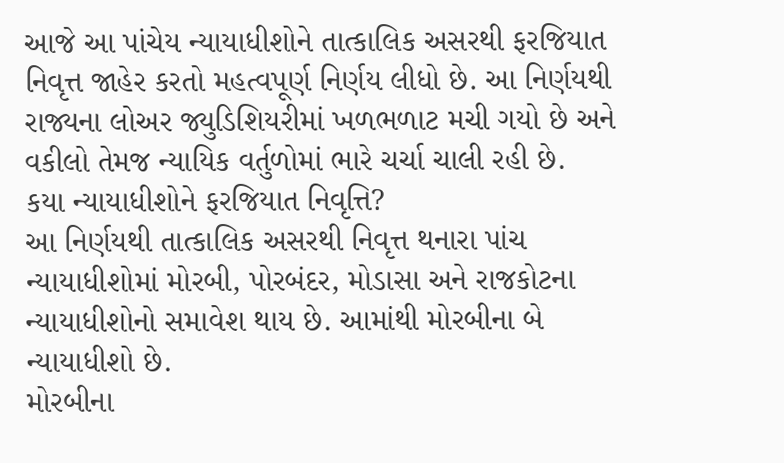આજે આ પાંચેય ન્યાયાધીશોને તાત્કાલિક અસરથી ફરજિયાત નિવૃત્ત જાહેર કરતો મહત્વપૂર્ણ નિર્ણય લીધો છે. આ નિર્ણયથી રાજ્યના લોઅર જ્યુડિશિયરીમાં ખળભળાટ મચી ગયો છે અને વકીલો તેમજ ન્યાયિક વર્તુળોમાં ભારે ચર્ચા ચાલી રહી છે.
કયા ન્યાયાધીશોને ફરજિયાત નિવૃત્તિ?
આ નિર્ણયથી તાત્કાલિક અસરથી નિવૃત્ત થનારા પાંચ ન્યાયાધીશોમાં મોરબી, પોરબંદર, મોડાસા અને રાજકોટના ન્યાયાધીશોનો સમાવેશ થાય છે. આમાંથી મોરબીના બે ન્યાયાધીશો છે.
મોરબીના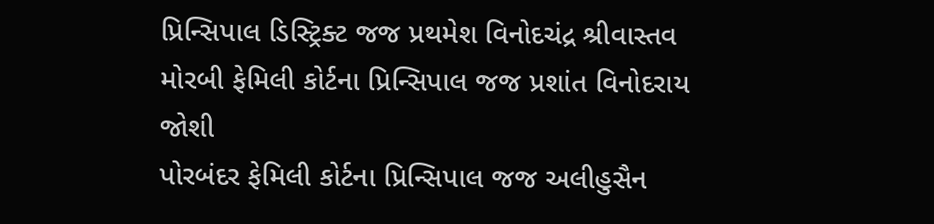પ્રિન્સિપાલ ડિસ્ટ્રિક્ટ જજ પ્રથમેશ વિનોદચંદ્ર શ્રીવાસ્તવ
મોરબી ફેમિલી કોર્ટના પ્રિન્સિપાલ જજ પ્રશાંત વિનોદરાય જોશી
પોરબંદર ફેમિલી કોર્ટના પ્રિન્સિપાલ જજ અલીહુસૈન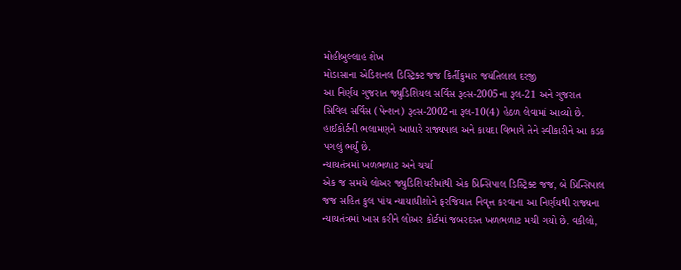મોહીબુલ્લાહ શેખ
મોડાસાના એડિશનલ ડિસ્ટ્રિક્ટ જજ કિર્તીકુમાર જયંતિલાલ દરજી
આ નિર્ણય ગુજરાત જ્યુડિશિયલ સર્વિસ રૂલ્સ-2005ના રૂલ-21 અને ગુજરાત સિવિલ સર્વિસ (પેન્શન) રૂલ્સ-2002ના રૂલ-10(4) હેઠળ લેવામાં આવ્યો છે. હાઈકોર્ટની ભલામણને આધારે રાજ્યપાલ અને કાયદા વિભાગે તેને સ્વીકારીને આ કડક પગલું ભર્યું છે.
ન્યાયતંત્રમાં ખળભળાટ અને ચર્ચા
એક જ સમયે લોઅર જ્યુડિશિયરીમાંથી એક પ્રિન્સિપાલ ડિસ્ટ્રિક્ટ જજ, બે પ્રિન્સિપાલ જજ સહિત કુલ પાંચ ન્યાયાધીશોને ફરજિયાત નિવૃત્ત કરવાના આ નિર્ણયથી રાજ્યના ન્યાયતંત્રમાં ખાસ કરીને લોઅર કોર્ટમાં જબરદસ્ત ખળભળાટ મચી ગયો છે. વકીલો,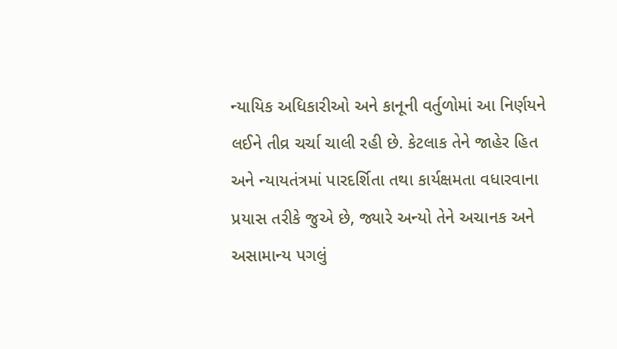ન્યાયિક અધિકારીઓ અને કાનૂની વર્તુળોમાં આ નિર્ણયને લઈને તીવ્ર ચર્ચા ચાલી રહી છે. કેટલાક તેને જાહેર હિત અને ન્યાયતંત્રમાં પારદર્શિતા તથા કાર્યક્ષમતા વધારવાના પ્રયાસ તરીકે જુએ છે, જ્યારે અન્યો તેને અચાનક અને અસામાન્ય પગલું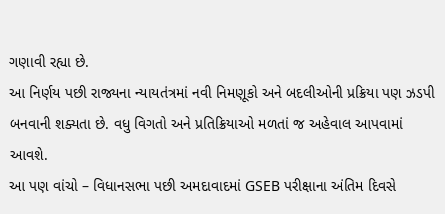ગણાવી રહ્યા છે.
આ નિર્ણય પછી રાજ્યના ન્યાયતંત્રમાં નવી નિમણૂકો અને બદલીઓની પ્રક્રિયા પણ ઝડપી બનવાની શક્યતા છે. વધુ વિગતો અને પ્રતિક્રિયાઓ મળતાં જ અહેવાલ આપવામાં આવશે.
આ પણ વાંચો – વિધાનસભા પછી અમદાવાદમાં GSEB પરીક્ષાના અંતિમ દિવસે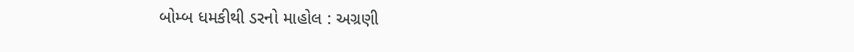બોમ્બ ધમકીથી ડરનો માહોલ : અગ્રણી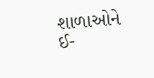શાળાઓને ઈ-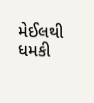મેઈલથી ધમકી